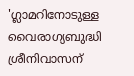'ഗ്ലാമറിനോടുള്ള വൈരാഗ്യബുദ്ധി ശ്രീനിവാസന്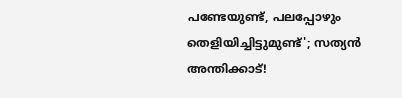പണ്ടേയുണ്ട്, പലപ്പോഴും തെളിയിച്ചിട്ടുമുണ്ട്'; സത്യൻ അന്തിക്കാട്!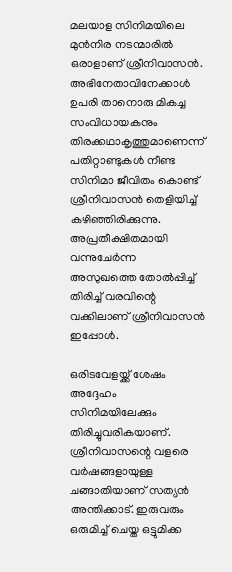മലയാള സിനിമയിലെ മുൻനിര നടന്മാരിൽ ഒരാളാണ് ശ്രീനിവാസൻ. അഭിനേതാവിനേക്കാൾ ഉപരി താനൊരു മികച്ച സംവിധായകനും തിരക്കഥാകൃത്തുമാണെന്ന് പതിറ്റാണ്ടുകൾ നീണ്ട സിനിമാ ജീവിതം കൊണ്ട് ശ്രീനിവാസൻ തെളിയിച്ച് കഴിഞ്ഞിരിക്കുന്നു. അപ്രതീക്ഷിതമായി വന്നുചേർന്ന അസുഖത്തെ തോൽപ്പിച്ച് തിരിച്ച് വരവിന്റെ വക്കിലാണ് ശ്രീനിവാസൻ ഇപ്പോൾ.

ഒരിടവേളയ്ക്ക് ശേഷം അദ്ദേഹം സിനിമയിലേക്കും തിരിച്ചുവരികയാണ്. ശ്രീനിവാസന്റെ വളരെ വർഷങ്ങളായുള്ള ചങ്ങാതിയാണ് സത്യൻ അന്തിക്കാട്. ഇരുവരും ഒരുമിച്ച് ചെയ്ത ഒട്ടുമിക്ക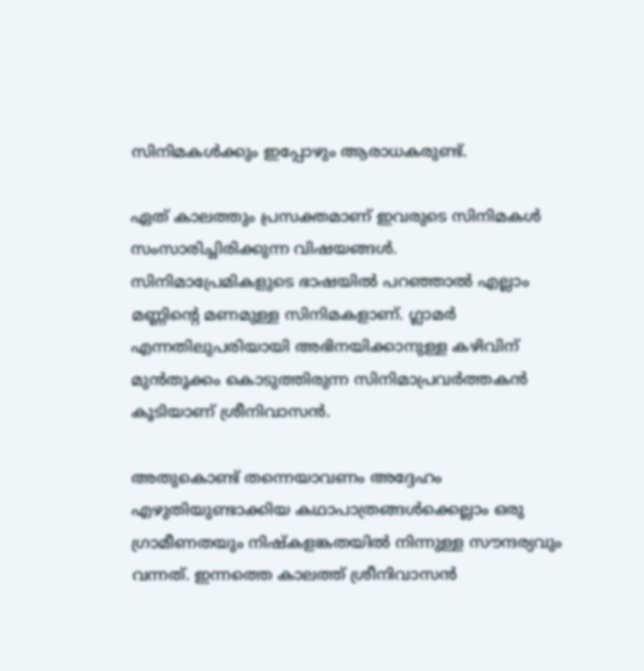സിനിമകൾക്കും ഇപ്പോഴും ആരാധകരുണ്ട്.

ഏത് കാലത്തും പ്രസക്തമാണ് ഇവരുടെ സിനിമകൾ സംസാരിച്ചിരിക്കുന്ന വിഷയങ്ങൾ. സിനിമാപ്രേമികളുടെ ഭാഷയിൽ പറഞ്ഞാൽ എല്ലാം മണ്ണിന്റെ മണമുള്ള സിനിമകളാണ്. ഗ്ലാമർ എന്നതിലുപരിയായി അഭിനയിക്കാനുള്ള കഴിവിന് മുൻതൂക്കം കൊടുത്തിരുന്ന സിനിമാപ്രവർത്തകൻ കൂടിയാണ് ശ്രീനിവാസൻ.

അതുകൊണ്ട് തന്നെയാവണം അദ്ദേഹം എഴുതിയുണ്ടാക്കിയ കഥാപാത്രങ്ങൾക്കെല്ലാം ഒരു ഗ്രാമീണതയും നിഷ്കളങ്കതയിൽ നിന്നുള്ള സൗന്ദര്യവും വന്നത്. ഇന്നത്തെ കാലത്ത് ശ്രീനിവാസൻ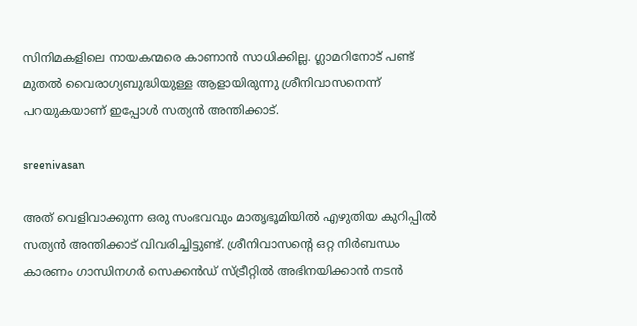സിനിമകളിലെ നായകന്മരെ കാണാൻ സാധിക്കില്ല. ഗ്ലാമറിനോട് പണ്ട് മുതൽ വൈരാഗ്യബുദ്ധിയുള്ള ആളായിരുന്നു ശ്രീനിവാസനെന്ന് പറയുകയാണ് ഇപ്പോൾ സത്യൻ അന്തിക്കാട്.

sreenivasan

അത് വെളിവാക്കുന്ന ഒരു സംഭവവും മാതൃഭൂമിയിൽ എഴുതിയ കുറിപ്പിൽ സത്യൻ അന്തിക്കാട് വിവരിച്ചിട്ടുണ്ട്. ശ്രീനിവാസന്റെ ഒറ്റ നിർബന്ധം കാരണം ഗാന്ധിനഗർ സെക്കൻഡ് സ്ട്രീറ്റിൽ അഭിനയിക്കാൻ നടൻ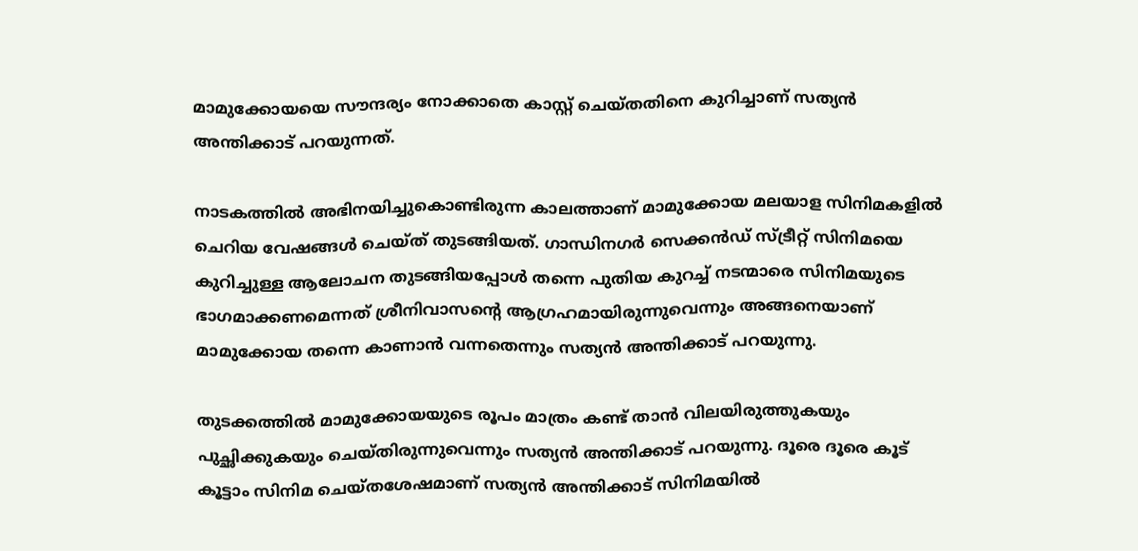മാമുക്കോയയെ സൗന്ദര്യം നോക്കാതെ കാസ്റ്റ് ചെയ്തതിനെ കുറിച്ചാണ് സത്യൻ അന്തിക്കാട് പറയുന്നത്.

നാടകത്തിൽ അഭിനയിച്ചുകൊണ്ടിരുന്ന കാലത്താണ് മാമുക്കോയ മലയാള സിനിമകളിൽ ചെറിയ വേഷങ്ങൾ ചെയ്ത് തുടങ്ങിയത്. ഗാന്ധിനഗർ സെക്കൻഡ് സ്ട്രീറ്റ് സിനിമയെ കുറിച്ചുള്ള ആലോചന തുടങ്ങിയപ്പോൾ തന്നെ പുതിയ കുറച്ച് നടന്മാരെ സിനിമയുടെ ഭാഗമാക്കണമെന്നത് ശ്രീനിവാസന്റെ ആഗ്രഹമായിരുന്നുവെന്നും അങ്ങനെയാണ് മാമുക്കോയ തന്നെ കാണാൻ വന്നതെന്നും സത്യൻ അന്തിക്കാട് പറയുന്നു.

തുടക്കത്തിൽ മാമുക്കോയയുടെ രൂപം മാത്രം കണ്ട് താൻ വിലയിരുത്തുകയും പുച്ഛിക്കുകയും ചെയ്തിരുന്നുവെന്നും സത്യൻ അന്തിക്കാട് പറയുന്നു. ദൂരെ ദൂരെ കൂട് കൂട്ടാം സിനിമ ചെയ്തശേഷമാണ് സത്യൻ അന്തിക്കാട് സിനിമയിൽ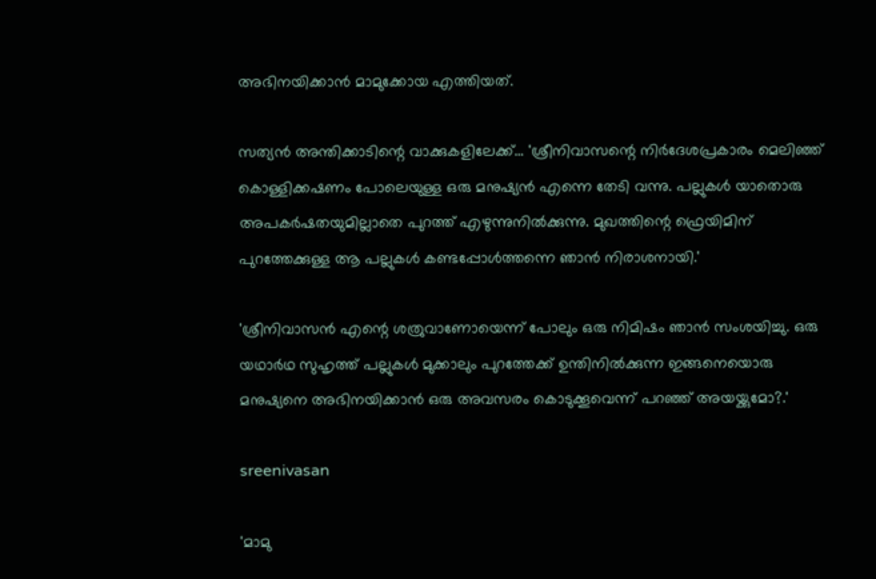അഭിനയിക്കാൻ മാമുക്കോയ എത്തിയത്.

സത്യൻ അന്തിക്കാടിന്റെ വാക്കുകളിലേക്ക്... 'ശ്രീനിവാസന്റെ നിർദേശപ്രകാരം മെലിഞ്ഞ് കൊള്ളിക്കഷണം പോലെയുള്ള ഒരു മനുഷ്യൻ എന്നെ തേടി വന്നു. പല്ലുകൾ യാതൊരു അപകർഷതയുമില്ലാതെ പുറത്ത് എഴുന്നുനിൽക്കുന്നു. മുഖത്തിന്റെ ഫ്രെയിമിന് പുറത്തേക്കുള്ള ആ പല്ലുകൾ കണ്ടപ്പോൾത്തന്നെ ഞാൻ നിരാശനായി.'

'ശ്രീനിവാസൻ എന്റെ ശത്രുവാണോയെന്ന് പോലും ഒരു നിമിഷം ഞാൻ സംശയിച്ചു. ഒരു യഥാർഥ സുഹൃത്ത് പല്ലുകൾ മുക്കാലും പുറത്തേക്ക് ഉന്തിനിൽക്കുന്ന ഇങ്ങനെയൊരു മനുഷ്യനെ അഭിനയിക്കാൻ ഒരു അവസരം കൊടുക്കൂവെന്ന് പറഞ്ഞ് അയയ്ക്കുമോ?.'

sreenivasan

'മാമു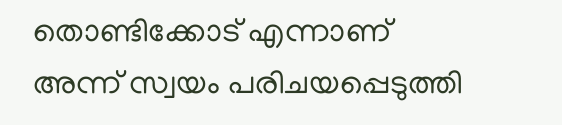തൊണ്ടിക്കോട് എന്നാണ് അന്ന് സ്വയം പരിചയപ്പെടുത്തി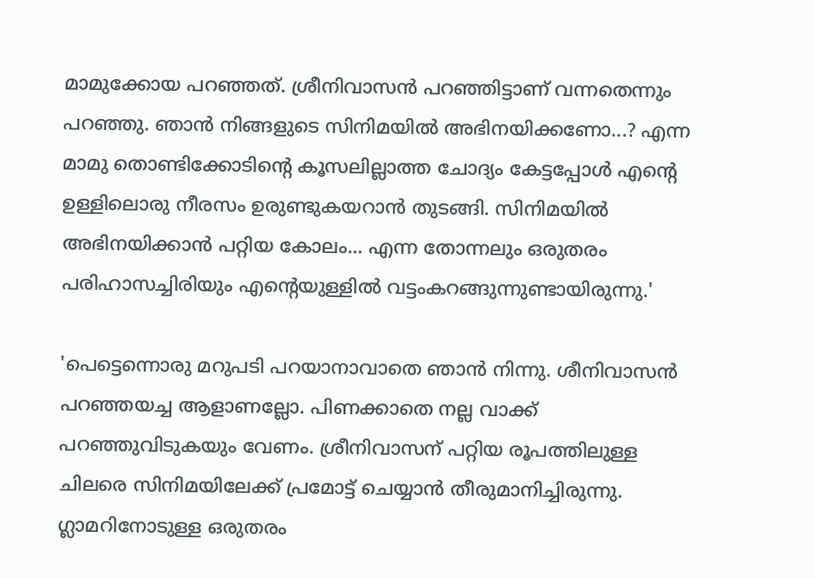മാമുക്കോയ പറഞ്ഞത്. ശ്രീനിവാസൻ പറഞ്ഞിട്ടാണ് വന്നതെന്നും പറഞ്ഞു. ഞാൻ നിങ്ങളുടെ സിനിമയിൽ അഭിനയിക്കണോ...? എന്ന മാമു തൊണ്ടിക്കോടിന്റെ കൂസലില്ലാത്ത ചോദ്യം കേട്ടപ്പോൾ എന്റെ ഉള്ളിലൊരു നീരസം ഉരുണ്ടുകയറാൻ തുടങ്ങി. സിനിമയിൽ അഭിനയിക്കാൻ പറ്റിയ കോലം... എന്ന തോന്നലും ഒരുതരം പരിഹാസച്ചിരിയും എന്റെയുള്ളിൽ വട്ടംകറങ്ങുന്നുണ്ടായിരുന്നു.'

'പെട്ടെന്നൊരു മറുപടി പറയാനാവാതെ ഞാൻ നിന്നു. ശീനിവാസൻ പറഞ്ഞയച്ച ആളാണല്ലോ. പിണക്കാതെ നല്ല വാക്ക് പറഞ്ഞുവിടുകയും വേണം. ശ്രീനിവാസന് പറ്റിയ രൂപത്തിലുള്ള ചിലരെ സിനിമയിലേക്ക് പ്രമോട്ട് ചെയ്യാൻ തീരുമാനിച്ചിരുന്നു. ഗ്ലാമറിനോടുള്ള ഒരുതരം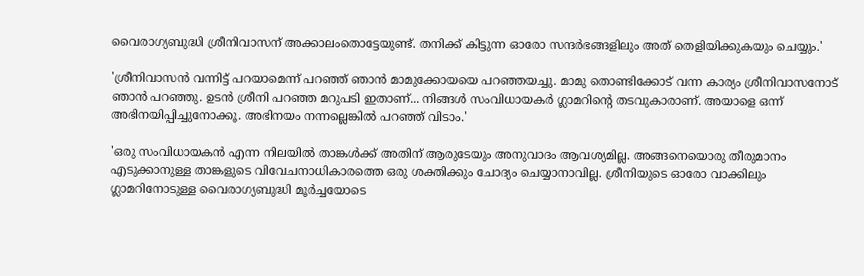വൈരാഗ്യബുദ്ധി ശ്രീനിവാസന് അക്കാലംതൊട്ടേയുണ്ട്. തനിക്ക് കിട്ടുന്ന ഓരോ സന്ദർഭങ്ങളിലും അത് തെളിയിക്കുകയും ചെയ്യും.'

'ശ്രീനിവാസൻ വന്നിട്ട് പറയാമെന്ന് പറഞ്ഞ് ഞാൻ മാമുക്കോയയെ പറഞ്ഞയച്ചു. മാമു തൊണ്ടിക്കോട് വന്ന കാര്യം ശ്രീനിവാസനോട് ഞാൻ‌ പറഞ്ഞു. ഉടൻ ശ്രീനി പറഞ്ഞ മറുപടി ഇതാണ്... നിങ്ങൾ സംവിധായകർ ഗ്ലാമറിന്റെ തടവുകാരാണ്. അയാളെ ഒന്ന് അഭിനയിപ്പിച്ചുനോക്കൂ. അഭിനയം നന്നല്ലെങ്കിൽ പറഞ്ഞ് വിടാം.'

'ഒരു സംവിധായകൻ എന്ന നിലയിൽ താങ്കൾക്ക് അതിന് ആരുടേയും അനുവാദം ആവശ്യമില്ല. അങ്ങനെയൊരു തീരുമാനം എടുക്കാനുള്ള താങ്കളുടെ വിവേചനാധികാരത്തെ ഒരു ശക്തിക്കും ചോദ്യം ചെയ്യാനാവില്ല. ശ്രീനിയുടെ ഓരോ വാക്കിലും ഗ്ലാമറിനോടുള്ള വൈരാഗ്യബുദ്ധി മൂർച്ചയോടെ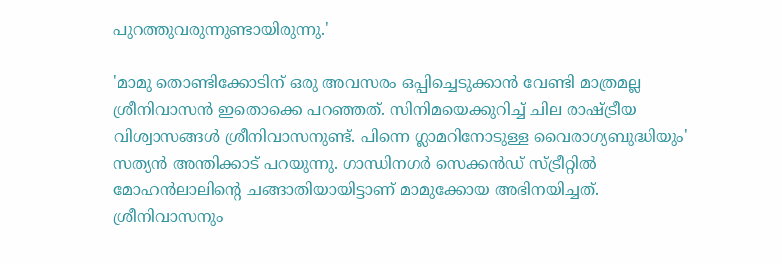പുറത്തുവരുന്നുണ്ടായിരുന്നു.'

'മാമു തൊണ്ടിക്കോടിന് ഒരു അവസരം ഒപ്പിച്ചെടുക്കാൻ വേണ്ടി മാത്രമല്ല ശ്രീനിവാസൻ ഇതൊക്കെ പറഞ്ഞത്. സിനിമയെക്കുറിച്ച് ചില രാഷ്ട്രീയ വിശ്വാസങ്ങൾ ശ്രീനിവാസനുണ്ട്. പിന്നെ ഗ്ലാമറിനോടുള്ള വൈരാഗ്യബുദ്ധിയും' സത്യൻ അന്തിക്കാട് പറയുന്നു. ഗാന്ധിനഗർ സെക്കൻഡ് സ്ട്രീറ്റിൽ മോഹൻലാലിന്റെ ചങ്ങാതിയായിട്ടാണ് മാമുക്കോയ അഭിനയിച്ചത്. ശ്രീനിവാസനും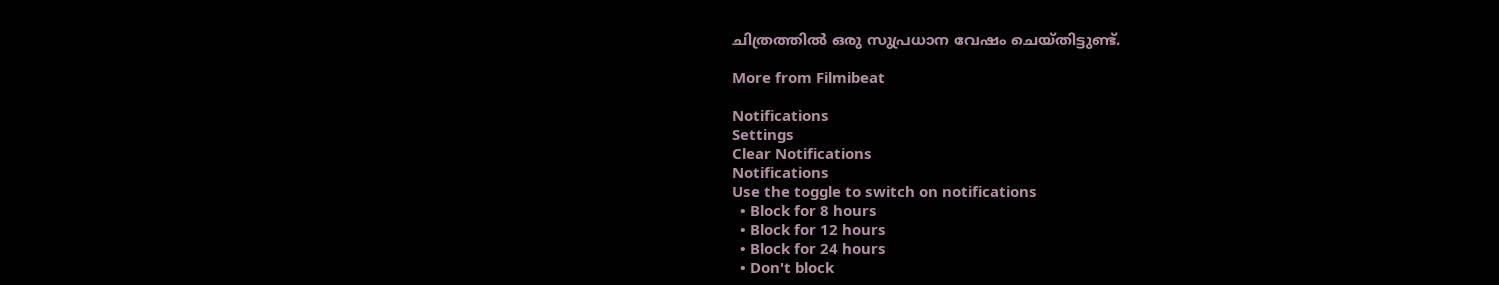ചിത്രത്തിൽ ഒരു സുപ്രധാന വേഷം ചെയ്തിട്ടുണ്ട്.

More from Filmibeat

Notifications
Settings
Clear Notifications
Notifications
Use the toggle to switch on notifications
  • Block for 8 hours
  • Block for 12 hours
  • Block for 24 hours
  • Don't block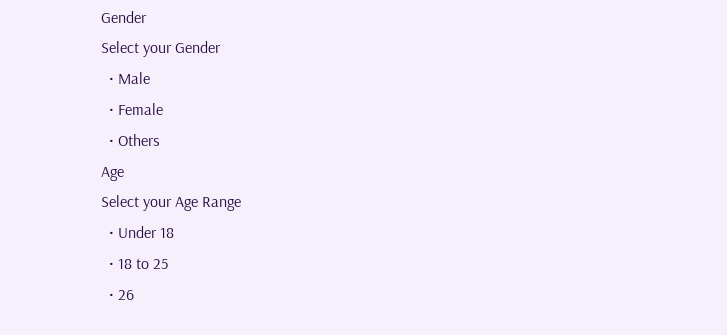Gender
Select your Gender
  • Male
  • Female
  • Others
Age
Select your Age Range
  • Under 18
  • 18 to 25
  • 26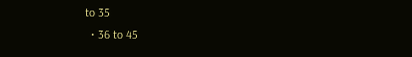to 35
  • 36 to 45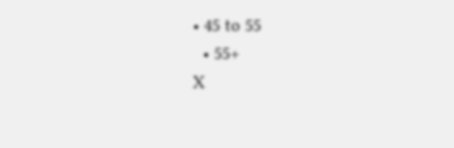• 45 to 55
  • 55+
X